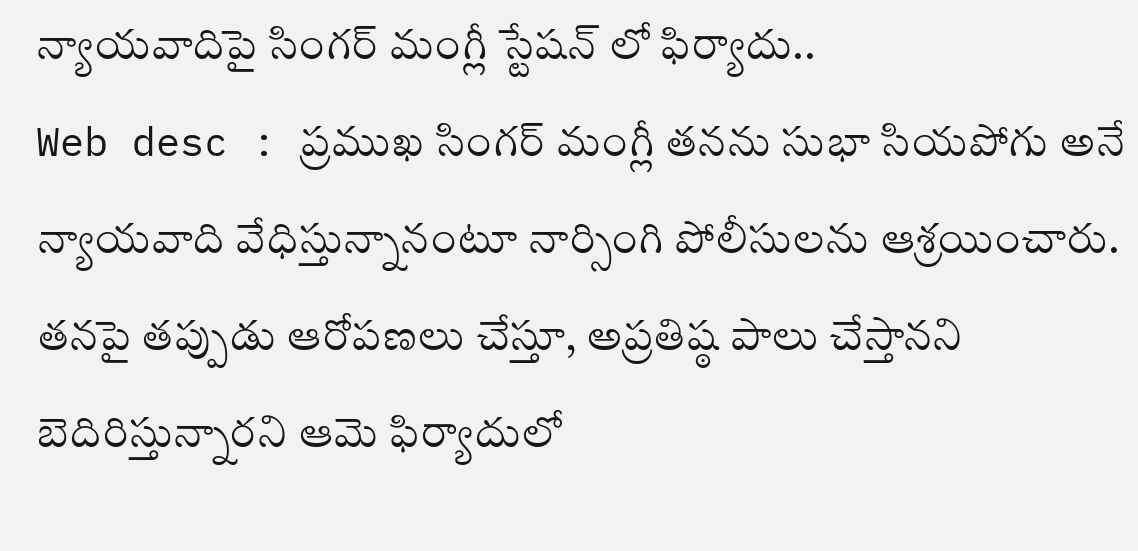న్యాయవాదిపై సింగర్ మంగ్లీ స్టేషన్ లో ఫిర్యాదు..
Web desc : ప్రముఖ సింగర్ మంగ్లీ తనను సుభా సియపోగు అనే న్యాయవాది వేధిస్తున్నానంటూ నార్సింగి పోలీసులను ఆశ్రయించారు. తనపై తప్పుడు ఆరోపణలు చేస్తూ, అప్రతిష్ఠ పాలు చేస్తానని బెదిరిస్తున్నారని ఆమె ఫిర్యాదులో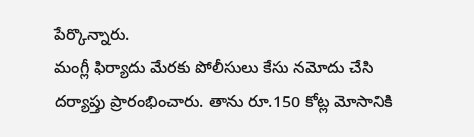పేర్కొన్నారు.
మంగ్లీ ఫిర్యాదు మేరకు పోలీసులు కేసు నమోదు చేసి దర్యాప్తు ప్రారంభించారు. తాను రూ.150 కోట్ల మోసానికి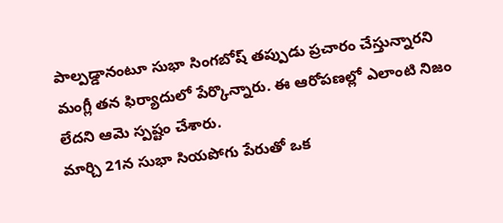పాల్పడ్డానంటూ సుభా సింగబోష్ తప్పుడు ప్రచారం చేస్తున్నారని మంగ్లీ తన ఫిర్యాదులో పేర్కొన్నారు. ఈ ఆరోపణల్లో ఎలాంటి నిజం లేదని ఆమె స్పష్టం చేశారు.
మార్చి 21న సుభా సియపోగు పేరుతో ఒక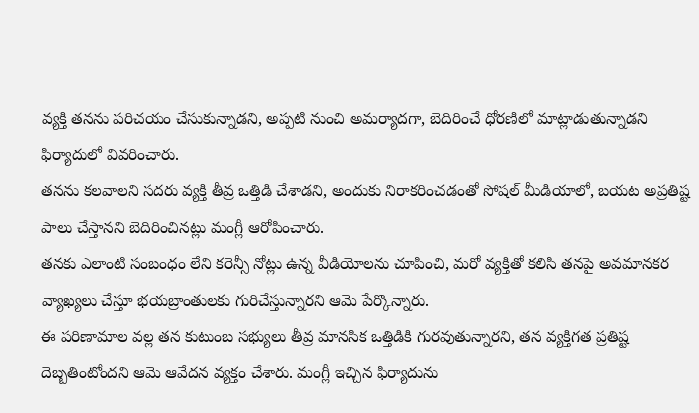వ్యక్తి తనను పరిచయం చేసుకున్నాడని, అప్పటి నుంచి అమర్యాదగా, బెదిరించే ధోరణిలో మాట్లాడుతున్నాడని ఫిర్యాదులో వివరించారు.
తనను కలవాలని సదరు వ్యక్తి తీవ్ర ఒత్తిడి చేశాడని, అందుకు నిరాకరించడంతో సోషల్ మీడియాలో, బయట అప్రతిష్ట పాలు చేస్తానని బెదిరించినట్లు మంగ్లీ ఆరోపించారు.
తనకు ఎలాంటి సంబంధం లేని కరెన్సీ నోట్లు ఉన్న వీడియోలను చూపించి, మరో వ్యక్తితో కలిసి తనపై అవమానకర వ్యాఖ్యలు చేస్తూ భయబ్రాంతులకు గురిచేస్తున్నారని ఆమె పేర్కొన్నారు.
ఈ పరిణామాల వల్ల తన కుటుంబ సభ్యులు తీవ్ర మానసిక ఒత్తిడికి గురవుతున్నారని, తన వ్యక్తిగత ప్రతిష్ట దెబ్బతింటోందని ఆమె ఆవేదన వ్యక్తం చేశారు. మంగ్లీ ఇచ్చిన ఫిర్యాదును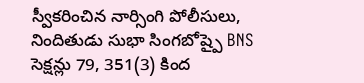స్వీకరించిన నార్సింగి పోలీసులు, నిందితుడు సుభా సింగబోష్పై BNS సెక్షన్లు 79, 351(3) కింద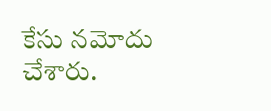కేసు నమోదు చేశారు.